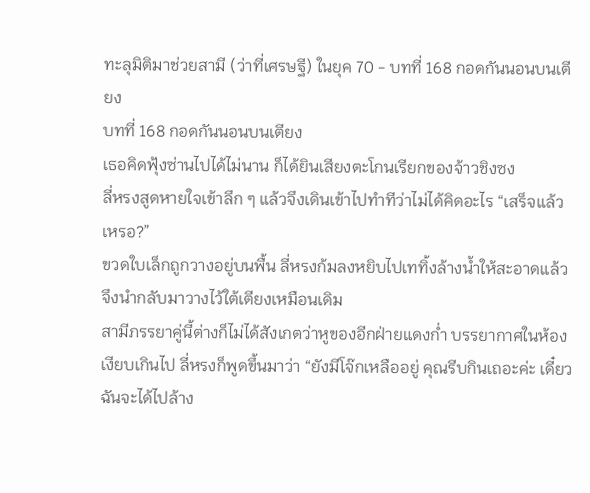ทะลุมิติมาช่วยสามี (ว่าที่เศรษฐี) ในยุค 70 - บทที่ 168 กอดกันนอนบนเตียง
บทที่ 168 กอดกันนอนบนเตียง
เธอคิดฟุ้งซ่านไปได้ไม่นาน ก็ได้ยินเสียงตะโกนเรียกของจ้าวชิงซง
ลี่หรงสูดหายใจเข้าลึก ๆ แล้วจึงเดินเข้าไปทำทีว่าไม่ได้คิดอะไร “เสร็จแล้วเหรอ?”
ขวดใบเล็กถูกวางอยู่บนพื้น ลี่หรงก้มลงหยิบไปเททิ้งล้างน้ำให้สะอาดแล้วจึงนำกลับมาวางไว้ใต้เตียงเหมือนเดิม
สามีภรรยาคู่นี้ต่างก็ไม่ได้สังเกตว่าหูของอีกฝ่ายแดงก่ำ บรรยากาศในห้องเงียบเกินไป ลี่หรงก็พูดขึ้นมาว่า “ยังมีโจ๊กเหลืออยู่ คุณรีบกินเถอะค่ะ เดี๋ยวฉันจะได้ไปล้าง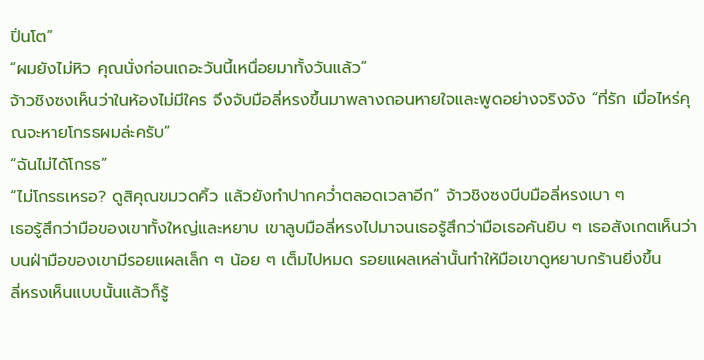ปิ่นโต”
“ผมยังไม่หิว คุณนั่งก่อนเถอะวันนี้เหนื่อยมาทั้งวันแล้ว”
จ้าวชิงซงเห็นว่าในห้องไม่มีใคร จึงจับมือลี่หรงขึ้นมาพลางถอนหายใจและพูดอย่างจริงจัง “ที่รัก เมื่อไหร่คุณจะหายโกรธผมล่ะครับ”
“ฉันไม่ได้โกรธ”
“ไม่โกรธเหรอ? ดูสิคุณขมวดคิ้ว แล้วยังทำปากคว่ำตลอดเวลาอีก” จ้าวชิงซงบีบมือลี่หรงเบา ๆ
เธอรู้สึกว่ามือของเขาทั้งใหญ่และหยาบ เขาลูบมือลี่หรงไปมาจนเธอรู้สึกว่ามือเธอคันยิบ ๆ เธอสังเกตเห็นว่าบนฝ่ามือของเขามีรอยแผลเล็ก ๆ น้อย ๆ เต็มไปหมด รอยแผลเหล่านั้นทำให้มือเขาดูหยาบกร้านยิ่งขึ้น
ลี่หรงเห็นแบบนั้นแล้วก็รู้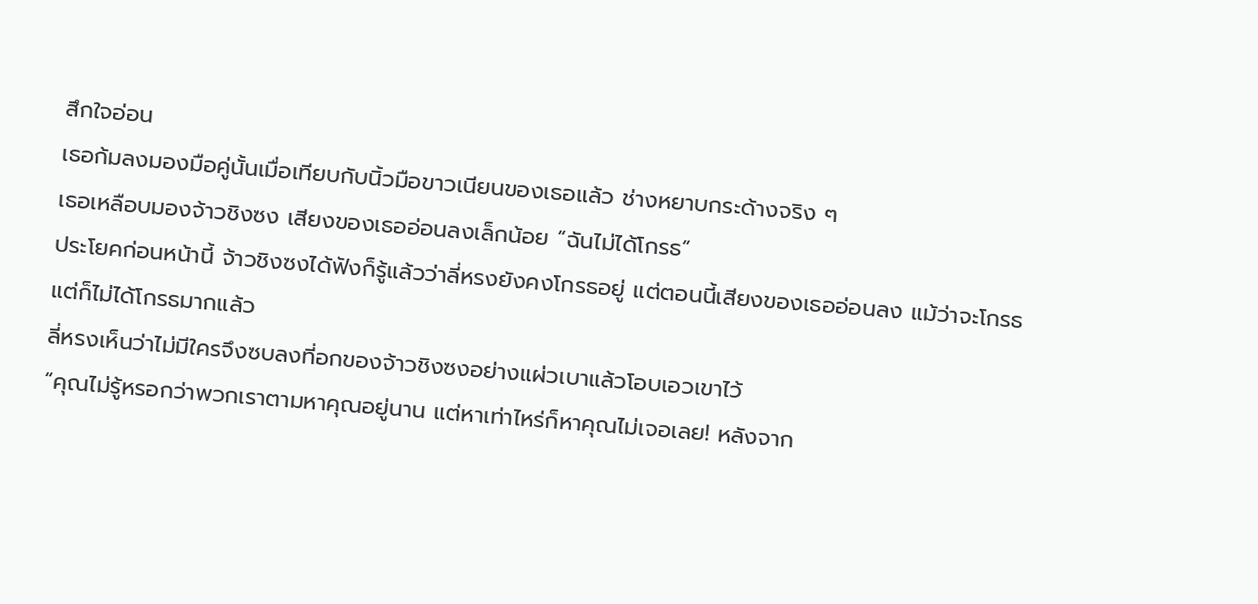สึกใจอ่อน
เธอก้มลงมองมือคู่นั้นเมื่อเทียบกับนิ้วมือขาวเนียนของเธอแล้ว ช่างหยาบกระด้างจริง ๆ
เธอเหลือบมองจ้าวชิงซง เสียงของเธออ่อนลงเล็กน้อย “ฉันไม่ได้โกรธ”
ประโยคก่อนหน้านี้ จ้าวชิงซงได้ฟังก็รู้แล้วว่าลี่หรงยังคงโกรธอยู่ แต่ตอนนี้เสียงของเธออ่อนลง แม้ว่าจะโกรธแต่ก็ไม่ได้โกรธมากแล้ว
ลี่หรงเห็นว่าไม่มีใครจึงซบลงที่อกของจ้าวชิงซงอย่างแผ่วเบาแล้วโอบเอวเขาไว้
“คุณไม่รู้หรอกว่าพวกเราตามหาคุณอยู่นาน แต่หาเท่าไหร่ก็หาคุณไม่เจอเลย! หลังจาก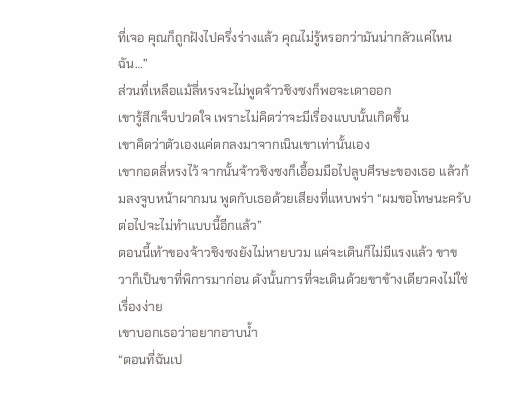ที่เจอ คุณก็ถูกฝังไปครึ่งร่างแล้ว คุณไม่รู้หรอกว่ามันน่ากลัวแค่ไหน ฉัน…”
ส่วนที่เหลือแม้ลี่หรงจะไม่พูดจ้าวชิงซงก็พอจะเดาออก
เขารู้สึกเจ็บปวดใจ เพราะไม่คิดว่าจะมีเรื่องแบบนั้นเกิดขึ้น
เขาคิดว่าตัวเองแค่ตกลงมาจากเนินเขาเท่านั้นเอง
เขากอดลี่หรงไว้ จากนั้นจ้าวชิงซงก็เอื้อมมือไปลูบศีรษะของเธอ แล้วก้มลงจูบหน้าผากมน พูดกับเธอด้วยเสียงที่แหบพร่า “ผมขอโทษนะครับ ต่อไปจะไม่ทำแบบนี้อีกแล้ว”
ตอนนี้เท้าของจ้าวชิงซงยังไม่หายบวม แค่จะเดินก็ไม่มีแรงแล้ว ขาขวาก็เป็นขาที่พิการมาก่อน ดังนั้นการที่จะเดินด้วยขาข้างเดียวคงไม่ใช่เรื่องง่าย
เขาบอกเธอว่าอยากอาบน้ำ
“ตอนที่ฉันเป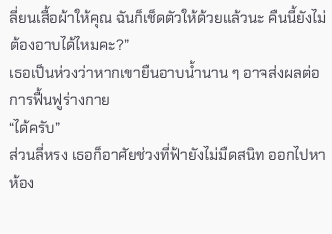ลี่ยนเสื้อผ้าให้คุณ ฉันก็เช็ดตัวให้ด้วยแล้วนะ คืนนี้ยังไม่ต้องอาบได้ไหมคะ?”
เธอเป็นห่วงว่าหากเขายืนอาบน้ำนาน ๆ อาจส่งผลต่อการฟื้นฟูร่างกาย
“ได้ครับ”
ส่วนลี่หรง เธอก็อาศัยช่วงที่ฟ้ายังไม่มืดสนิท ออกไปหาห้อง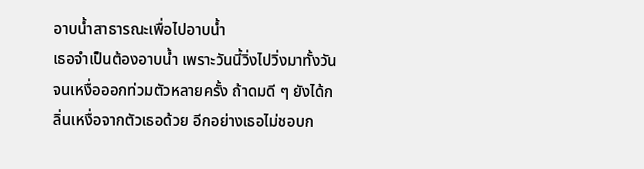อาบน้ำสาธารณะเพื่อไปอาบน้ำ
เธอจำเป็นต้องอาบน้ำ เพราะวันนี้วิ่งไปวิ่งมาทั้งวันจนเหงื่อออกท่วมตัวหลายครั้ง ถ้าดมดี ๆ ยังได้กลิ่นเหงื่อจากตัวเธอด้วย อีกอย่างเธอไม่ชอบก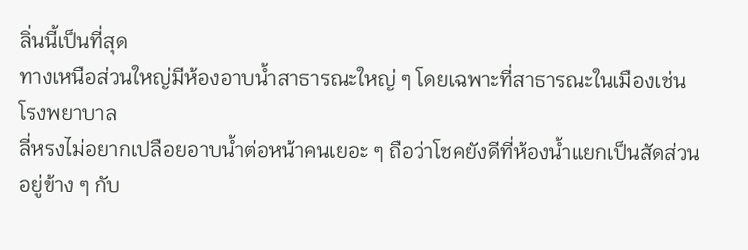ลิ่นนี้เป็นที่สุด
ทางเหนือส่วนใหญ่มีห้องอาบน้ำสาธารณะใหญ่ ๆ โดยเฉพาะที่สาธารณะในเมืองเช่น โรงพยาบาล
ลี่หรงไม่อยากเปลือยอาบน้ำต่อหน้าคนเยอะ ๆ ถือว่าโชคยังดีที่ห้องน้ำแยกเป็นสัดส่วน อยู่ข้าง ๆ กับ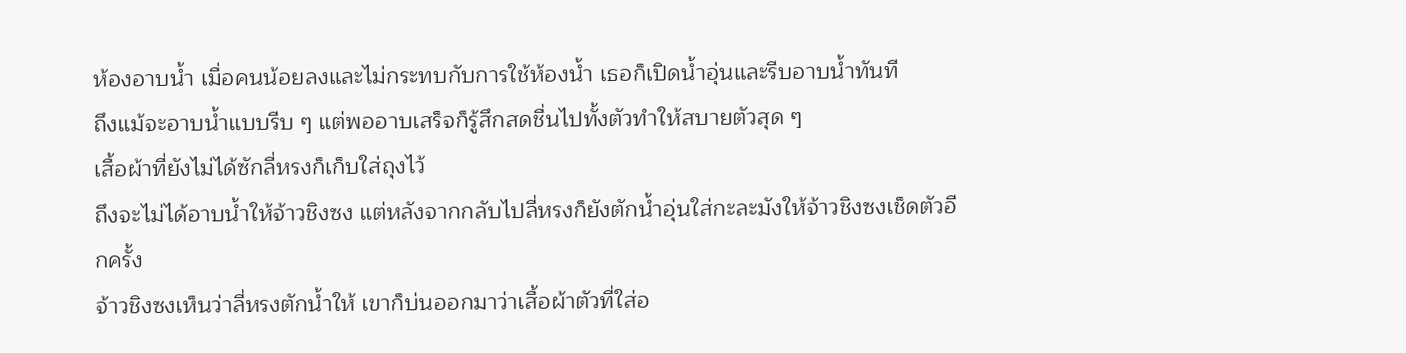ห้องอาบน้ำ เมื่อคนน้อยลงและไม่กระทบกับการใช้ห้องน้ำ เธอก็เปิดน้ำอุ่นและรีบอาบน้ำทันที
ถึงแม้จะอาบน้ำแบบรีบ ๆ แต่พออาบเสร็จก็รู้สึกสดชื่นไปทั้งตัวทำให้สบายตัวสุด ๆ
เสื้อผ้าที่ยังไม่ได้ซักลี่หรงก็เก็บใส่ถุงไว้
ถึงจะไม่ได้อาบน้ำให้จ้าวชิงซง แต่หลังจากกลับไปลี่หรงก็ยังตักน้ำอุ่นใส่กะละมังให้จ้าวชิงซงเช็ดตัวอีกครั้ง
จ้าวชิงซงเห็นว่าลี่หรงตักน้ำให้ เขาก็บ่นออกมาว่าเสื้อผ้าตัวที่ใส่อ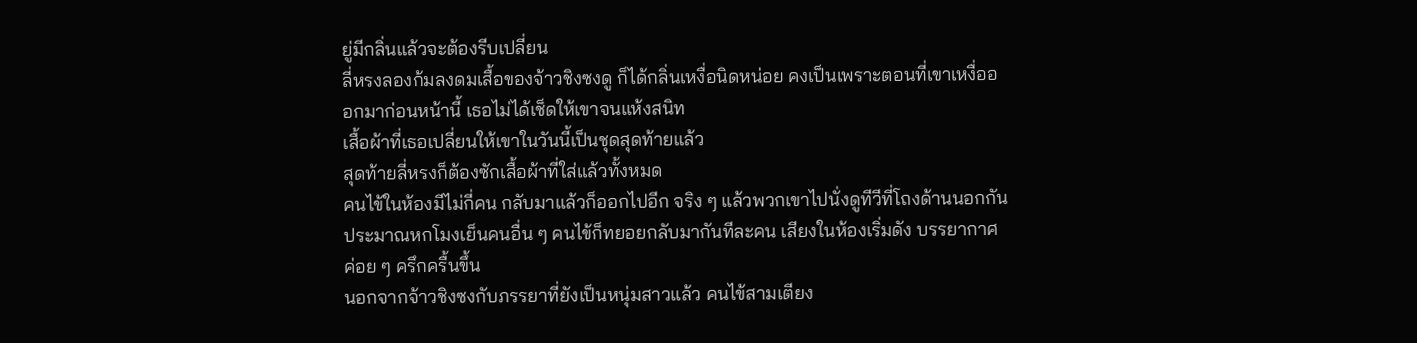ยู่มีกลิ่นแล้วจะต้องรีบเปลี่ยน
ลี่หรงลองก้มลงดมเสื้อของจ้าวชิงซงดู ก็ได้กลิ่นเหงื่อนิดหน่อย คงเป็นเพราะตอนที่เขาเหงื่อออกมาก่อนหน้านี้ เธอไม่ได้เช็ดให้เขาจนแห้งสนิท
เสื้อผ้าที่เธอเปลี่ยนให้เขาในวันนี้เป็นชุดสุดท้ายแล้ว
สุดท้ายลี่หรงก็ต้องซักเสื้อผ้าที่ใส่แล้วทั้งหมด
คนไข้ในห้องมีไม่กี่คน กลับมาแล้วก็ออกไปอีก จริง ๆ แล้วพวกเขาไปนั่งดูทีวีที่โถงด้านนอกกัน
ประมาณหกโมงเย็นคนอื่น ๆ คนไข้ก็ทยอยกลับมากันทีละคน เสียงในห้องเริ่มดัง บรรยากาศค่อย ๆ ครึกครื้นขึ้น
นอกจากจ้าวชิงซงกับภรรยาที่ยังเป็นหนุ่มสาวแล้ว คนไข้สามเตียง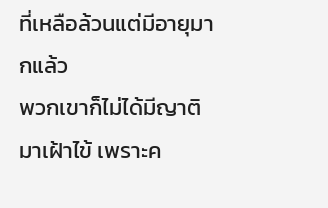ที่เหลือล้วนแต่มีอายุมากแล้ว
พวกเขาก็ไม่ได้มีญาติมาเฝ้าไข้ เพราะค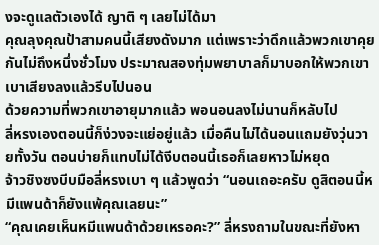งจะดูแลตัวเองได้ ญาติ ๆ เลยไม่ได้มา
คุณลุงคุณป้าสามคนนี้เสียงดังมาก แต่เพราะว่าดึกแล้วพวกเขาคุยกันไม่ถึงหนึ่งชั่วโมง ประมาณสองทุ่มพยาบาลก็มาบอกให้พวกเขาเบาเสียงลงแล้วรีบไปนอน
ด้วยความที่พวกเขาอายุมากแล้ว พอนอนลงไม่นานก็หลับไป
ลี่หรงเองตอนนี้ก็ง่วงจะแย่อยู่แล้ว เมื่อคืนไม่ได้นอนแถมยังวุ่นวายทั้งวัน ตอนบ่ายก็แทบไม่ได้งีบตอนนี้เธอก็เลยหาวไม่หยุด
จ้าวชิงซงบีบมือลี่หรงเบา ๆ แล้วพูดว่า “นอนเถอะครับ ดูสิตอนนี้หมีแพนด้าก็ยังแพ้คุณเลยนะ”
“คุณเคยเห็นหมีแพนด้าด้วยเหรอคะ?” ลี่หรงถามในขณะที่ยังหา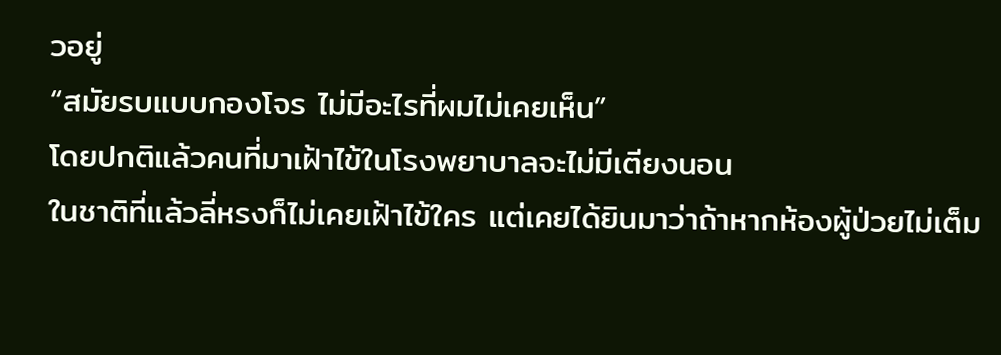วอยู่
“สมัยรบแบบกองโจร ไม่มีอะไรที่ผมไม่เคยเห็น”
โดยปกติแล้วคนที่มาเฝ้าไข้ในโรงพยาบาลจะไม่มีเตียงนอน
ในชาติที่แล้วลี่หรงก็ไม่เคยเฝ้าไข้ใคร แต่เคยได้ยินมาว่าถ้าหากห้องผู้ป่วยไม่เต็ม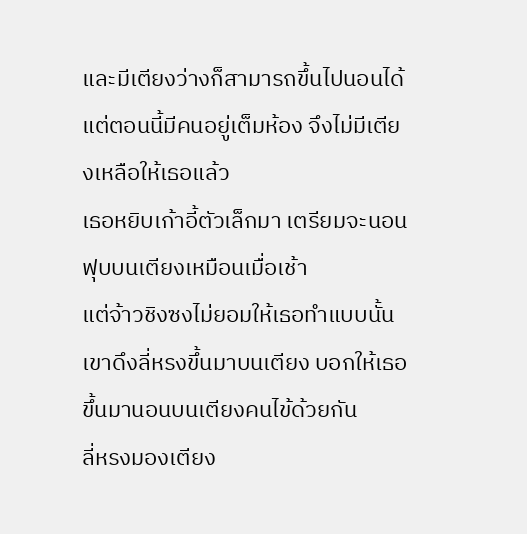และมีเตียงว่างก็สามารถขึ้นไปนอนได้
แต่ตอนนี้มีคนอยู่เต็มห้อง จึงไม่มีเตียงเหลือให้เธอแล้ว
เธอหยิบเก้าอี้ตัวเล็กมา เตรียมจะนอนฟุบบนเตียงเหมือนเมื่อเช้า
แต่จ้าวชิงซงไม่ยอมให้เธอทำแบบนั้น เขาดึงลี่หรงขึ้นมาบนเตียง บอกให้เธอขึ้นมานอนบนเตียงคนไข้ด้วยกัน
ลี่หรงมองเตียง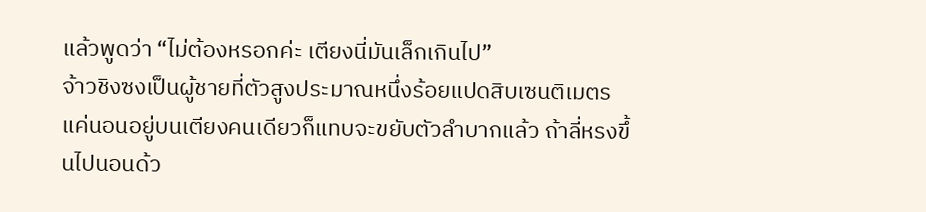แล้วพูดว่า “ไม่ต้องหรอกค่ะ เตียงนี่มันเล็กเกินไป”
จ้าวชิงซงเป็นผู้ชายที่ตัวสูงประมาณหนึ่งร้อยแปดสิบเซนติเมตร แค่นอนอยู่บนเตียงคนเดียวก็แทบจะขยับตัวลำบากแล้ว ถ้าลี่หรงขึ้นไปนอนด้ว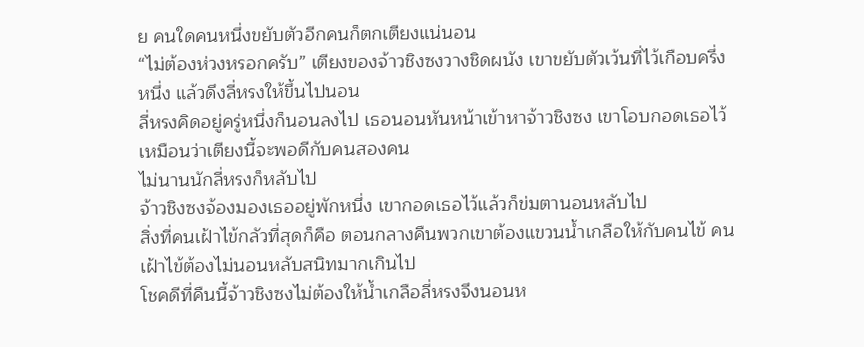ย คนใดคนหนึ่งขยับตัวอีกคนก็ตกเตียงแน่นอน
“ไม่ต้องห่วงหรอกครับ” เตียงของจ้าวชิงซงวางชิดผนัง เขาขยับตัวเว้นที่ไว้เกือบครึ่งหนึ่ง แล้วดึงลี่หรงให้ขึ้นไปนอน
ลี่หรงคิดอยู่ครู่หนึ่งก็นอนลงไป เธอนอนหันหน้าเข้าหาจ้าวชิงซง เขาโอบกอดเธอไว้เหมือนว่าเตียงนี้จะพอดีกับคนสองคน
ไม่นานนักลี่หรงก็หลับไป
จ้าวชิงซงจ้องมองเธออยู่พักหนึ่ง เขากอดเธอไว้แล้วก็ข่มตานอนหลับไป
สิ่งที่คนเฝ้าไข้กลัวที่สุดก็คือ ตอนกลางคืนพวกเขาต้องแขวนน้ำเกลือให้กับคนไข้ คนเฝ้าไข้ต้องไม่นอนหลับสนิทมากเกินไป
โชคดีที่คืนนี้จ้าวชิงซงไม่ต้องให้น้ำเกลือลี่หรงจึงนอนห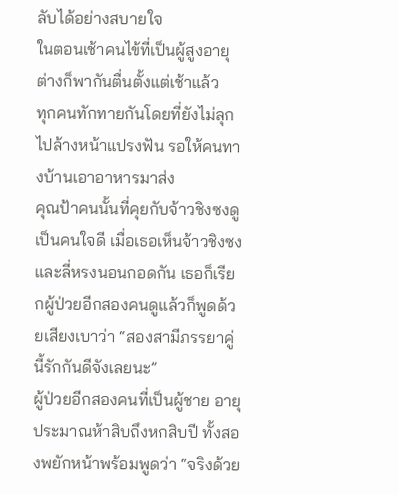ลับได้อย่างสบายใจ
ในตอนเช้าคนไข้ที่เป็นผู้สูงอายุต่างก็พากันตื่นตั้งแต่เช้าแล้ว
ทุกคนทักทายกันโดยที่ยังไม่ลุกไปล้างหน้าแปรงฟัน รอให้คนทางบ้านเอาอาหารมาส่ง
คุณป้าคนนั้นที่คุยกับจ้าวชิงซงดูเป็นคนใจดี เมื่อเธอเห็นจ้าวชิงซงและลี่หรงนอนกอดกัน เธอก็เรียกผู้ป่วยอีกสองคนดูแล้วก็พูดด้วยเสียงเบาว่า “สองสามีภรรยาคู่นี้รักกันดีจังเลยนะ”
ผู้ป่วยอีกสองคนที่เป็นผู้ชาย อายุประมาณห้าสิบถึงหกสิบปี ทั้งสองพยักหน้าพร้อมพูดว่า “จริงด้วย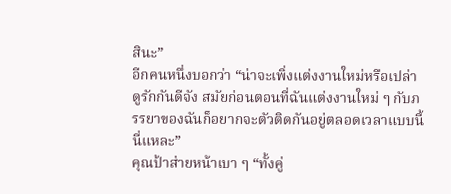สินะ”
อีกคนหนึ่งบอกว่า “น่าจะเพิ่งแต่งงานใหม่หรือเปล่า ดูรักกันดีจัง สมัยก่อนตอนที่ฉันแต่งงานใหม่ ๆ กับภรรยาของฉันก็อยากจะตัวติดกันอยู่ตลอดเวลาแบบนี้นี่แหละ”
คุณป้าส่ายหน้าเบา ๆ “ทั้งคู่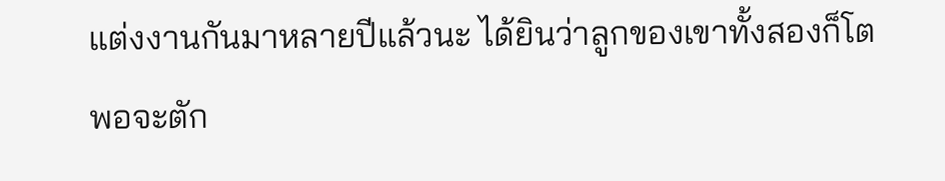แต่งงานกันมาหลายปีแล้วนะ ได้ยินว่าลูกของเขาทั้งสองก็โตพอจะตัก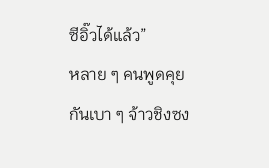ซีอิ๊วได้แล้ว”
หลาย ๆ คนพูดคุยกันเบา ๆ จ้าวชิงซง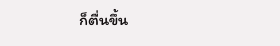ก็ตื่นขึ้น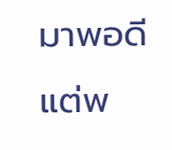มาพอดี
แต่พ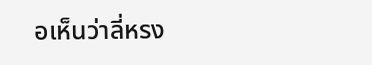อเห็นว่าลี่หรง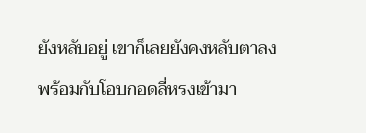ยังหลับอยู่ เขาก็เลยยังคงหลับตาลงพร้อมกับโอบกอดลี่หรงเข้ามา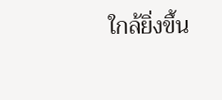ใกล้ยิ่งขึ้น